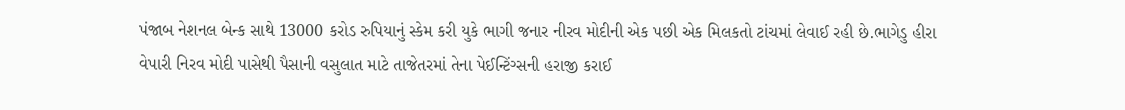પંજાબ નેશનલ બેન્ક સાથે 13000 કરોડ રુપિયાનું સ્કેમ કરી યુકે ભાગી જનાર નીરવ મોદીની એક પછી એક મિલકતો ટાંચમાં લેવાઈ રહી છે.ભાગેડુ હીરા વેપારી નિરવ મોદી પાસેથી પૈસાની વસુલાત માટે તાજેતરમાં તેના પેઈન્ટિંગ્સની હરાજી કરાઈ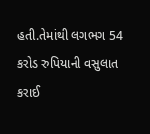હતી.તેમાંથી લગભગ 54 કરોડ રુપિયાની વસુલાત કરાઈ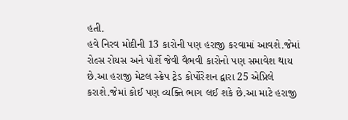હતી.
હવે નિરવ મોદીની 13 કારોની પણ હરાજી કરવામાં આવશે.જેમાં રોલ્સ રોયસ અને પોર્શે જેવી વૈભવી કારોનો પણ સમાવેશ થાય છે.આ હરાજી મેટલ સ્ક્રેપ ટ્રેડ કોર્પોરેશન દ્વારા 25 એપ્રિલે કરાશે.જેમાં કોઈ પણ વ્યક્તિ ભાગ લઈ શકે છે.આ માટે હરાજી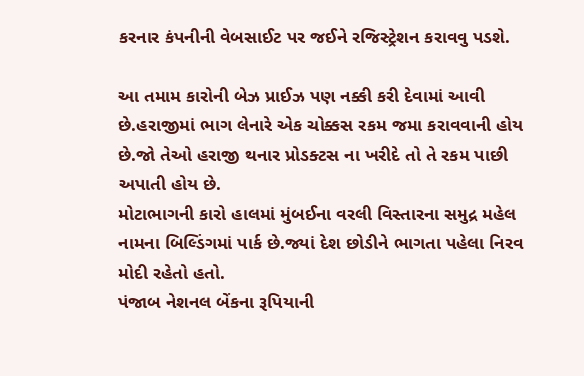કરનાર કંપનીની વેબસાઈટ પર જઈને રજિસ્ટ્રેશન કરાવવુ પડશે.

આ તમામ કારોની બેઝ પ્રાઈઝ પણ નક્કી કરી દેવામાં આવી છે.હરાજીમાં ભાગ લેનારે એક ચોક્કસ રકમ જમા કરાવવાની હોય છે.જો તેઓ હરાજી થનાર પ્રોડક્ટસ ના ખરીદે તો તે રકમ પાછી અપાતી હોય છે.
મોટાભાગની કારો હાલમાં મુંબઈના વરલી વિસ્તારના સમુદ્ર મહેલ નામના બિલ્ડિંગમાં પાર્ક છે.જ્યાં દેશ છોડીને ભાગતા પહેલા નિરવ મોદી રહેતો હતો.
પંજાબ નેશનલ બેંકના રૂપિયાની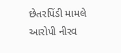છેતરપિંડી મામલે આરોપી નીરવ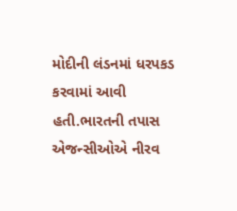મોદીની લંડનમાં ધરપકડ કરવામાં આવી હતી.ભારતની તપાસ એજન્સીઓએ નીરવ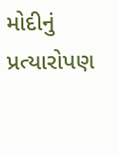મોદીનું પ્રત્યારોપણ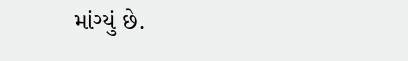માંગ્યું છે.